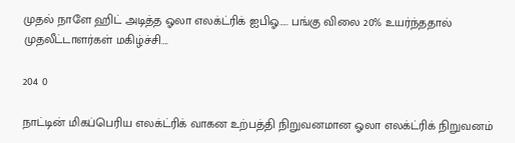முதல் நாளே ஹிட் அடித்த ஓலா எலக்ட்ரிக் ஐபிஓ….. பங்கு விலை 20% உயர்ந்ததால் முதலீட்டாளர்கள் மகிழ்ச்சி….

204 0

நாட்டின் மிகப்பெரிய எலக்ட்ரிக் வாகன உற்பத்தி நிறுவனமான ஓலா எலக்ட்ரிக் நிறுவனம்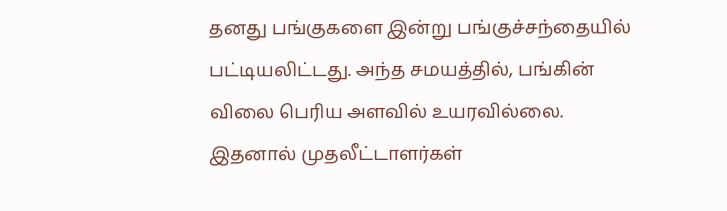தனது பங்குகளை இன்று பங்குச்சந்தையில் பட்டியலிட்டது. அந்த சமயத்தில், பங்கின் விலை பெரிய அளவில் உயரவில்லை. இதனால் முதலீட்டாளர்கள்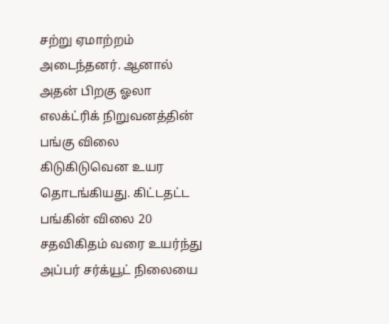சற்று ஏமாற்றம் அடைந்தனர். ஆனால் அதன் பிறகு ஓலா எலக்ட்ரிக் நிறுவனத்தின் பங்கு விலை கிடுகிடுவென உயர தொடங்கியது. கிட்டதட்ட பங்கின் விலை 20 சதவிகிதம் வரை உயர்ந்து அப்பர் சர்க்யூட் நிலையை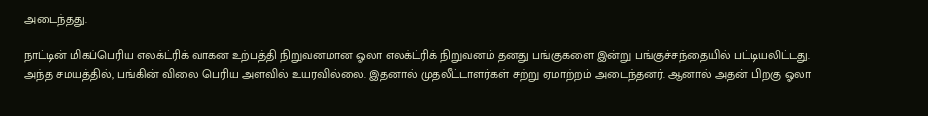அடைந்தது.

நாட்டின் மிகப்பெரிய எலக்ட்ரிக் வாகன உற்பத்தி நிறுவனமான ஓலா எலக்ட்ரிக் நிறுவனம் தனது பங்குகளை இன்று பங்குச்சந்தையில் பட்டியலிட்டது. அந்த சமயத்தில், பங்கின் விலை பெரிய அளவில் உயரவில்லை. இதனால் முதலீட்டாளர்கள் சற்று ஏமாற்றம் அடைந்தனர். ஆனால் அதன் பிறகு ஓலா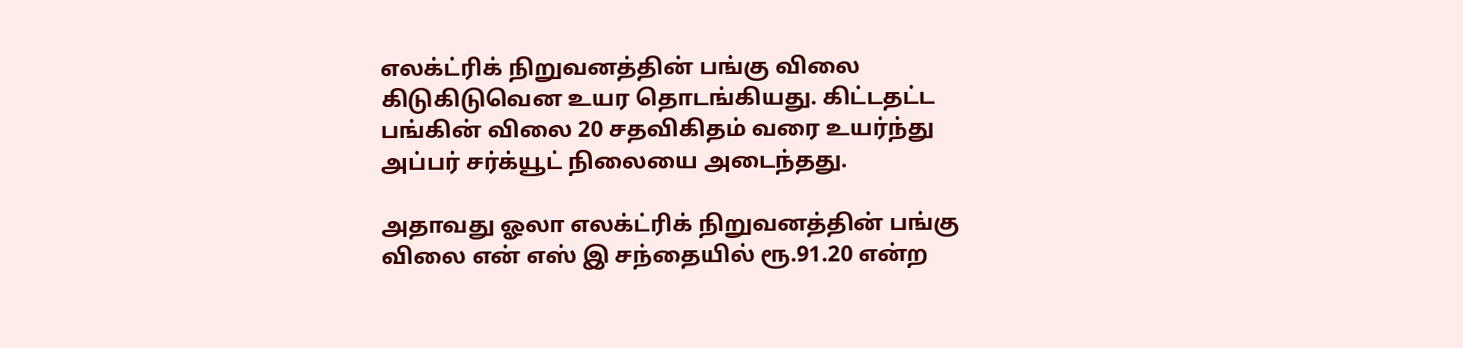எலக்ட்ரிக் நிறுவனத்தின் பங்கு விலை கிடுகிடுவென உயர தொடங்கியது. கிட்டதட்ட பங்கின் விலை 20 சதவிகிதம் வரை உயர்ந்து அப்பர் சர்க்யூட் நிலையை அடைந்தது.

அதாவது ஓலா எலக்ட்ரிக் நிறுவனத்தின் பங்கு விலை என் எஸ் இ சந்தையில் ரூ.91.20 என்ற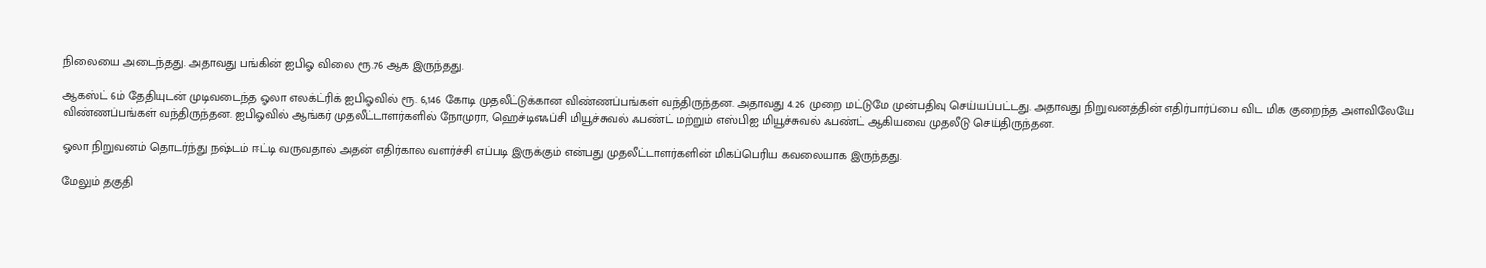நிலையை அடைந்தது. அதாவது பங்கின் ஐபிஓ விலை ரூ.76 ஆக இருந்தது.

ஆகஸ்ட் 6ம் தேதியுடன் முடிவடைந்த ஓலா எலக்ட்ரிக் ஐபிஓவில் ரூ. 6,146 கோடி முதலீட்டுக்கான விண்ணப்பங்கள் வந்திருந்தன. அதாவது 4.26 முறை மட்டுமே முன்பதிவு செய்யப்பட்டது. அதாவது நிறுவனத்தின் எதிர்பார்ப்பை விட மிக குறைந்த அளவிலேயே விண்ணப்பங்கள் வந்திருந்தன. ஐபிஓவில் ஆங்கர் முதலீட்டாளர்களில் நோமுரா, ஹெச்டிஎஃப்சி மியூச்சுவல் ஃபண்ட் மற்றும் எஸ்பிஐ மியூச்சுவல் ஃபண்ட் ஆகியவை முதலீடு செய்திருந்தன.

ஓலா நிறுவனம் தொடர்ந்து நஷ்டம் ஈட்டி வருவதால் அதன் எதிர்கால வளர்ச்சி எப்படி இருக்கும் என்பது முதலீட்டாளர்களின் மிகப்பெரிய கவலையாக இருந்தது.

மேலும் தகுதி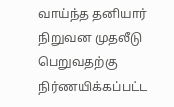வாய்ந்த தனியார் நிறுவன முதலீடு பெறுவதற்கு நிர்ணயிக்கப்பட்ட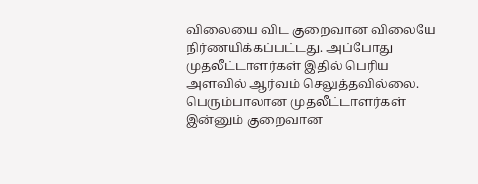விலையை விட குறைவான விலையே நிர்ணயிக்கப்பட்டது. அப்போது முதலீட்டாளர்கள் இதில் பெரிய அளவில் ஆர்வம் செலுத்தவில்லை. பெரும்பாலான முதலீட்டாளர்கள் இன்னும் குறைவான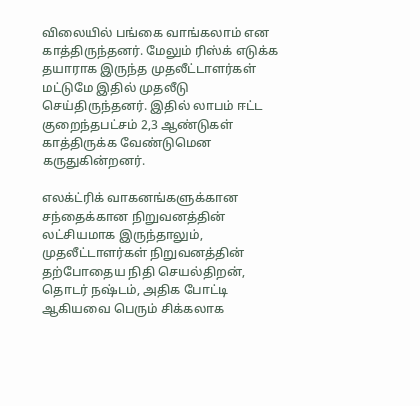விலையில் பங்கை வாங்கலாம் என காத்திருந்தனர். மேலும் ரிஸ்க் எடுக்க தயாராக இருந்த முதலீட்டாளர்கள் மட்டுமே இதில் முதலீடு செய்திருந்தனர். இதில் லாபம் ஈட்ட குறைந்தபட்சம் 2,3 ஆண்டுகள் காத்திருக்க வேண்டுமென கருதுகின்றனர்.

எலக்ட்ரிக் வாகனங்களுக்கான சந்தைக்கான நிறுவனத்தின் லட்சியமாக இருந்தாலும், முதலீட்டாளர்கள் நிறுவனத்தின் தற்போதைய நிதி செயல்திறன், தொடர் நஷ்டம், அதிக போட்டி ஆகியவை பெரும் சிக்கலாக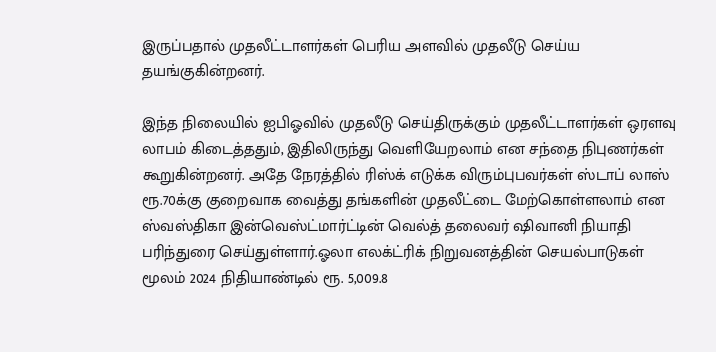இருப்பதால் முதலீட்டாளர்கள் பெரிய அளவில் முதலீடு செய்ய தயங்குகின்றனர்.

இந்த நிலையில் ஐபிஓவில் முதலீடு செய்திருக்கும் முதலீட்டாளர்கள் ஒரளவு லாபம் கிடைத்ததும், இதிலிருந்து வெளியேறலாம் என சந்தை நிபுணர்கள் கூறுகின்றனர். அதே நேரத்தில் ரிஸ்க் எடுக்க விரும்புபவர்கள் ஸ்டாப் லாஸ் ரூ.70க்கு குறைவாக வைத்து தங்களின் முதலீட்டை மேற்கொள்ளலாம் என ஸ்வஸ்திகா இன்வெஸ்ட்மார்ட்டின் வெல்த் தலைவர் ஷிவானி நியாதி பரிந்துரை செய்துள்ளார்.ஓலா எலக்ட்ரிக் நிறுவனத்தின் செயல்பாடுகள் மூலம் 2024 நிதியாண்டில் ரூ. 5,009.8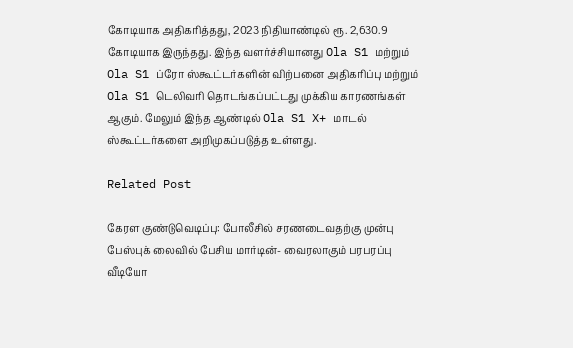கோடியாக அதிகரித்தது, 2023 நிதியாண்டில் ரூ. 2,630.9 கோடியாக இருந்தது. இந்த வளர்ச்சியானது Ola S1 மற்றும் Ola S1 ப்ரோ ஸ்கூட்டர்களின் விற்பனை அதிகரிப்பு மற்றும் Ola S1 டெலிவரி தொடங்கப்பட்டது முக்கிய காரணங்கள் ஆகும். மேலும் இந்த ஆண்டில் Ola S1 X+ மாடல் ஸ்கூட்டர்களை அறிமுகப்படுத்த உள்ளது.

Related Post

கேரள குண்டுவெடிப்பு: போலீசில் சரணடைவதற்கு முன்பு பேஸ்புக் லைவில் பேசிய மார்டின்- வைரலாகும் பரபரப்பு வீடியோ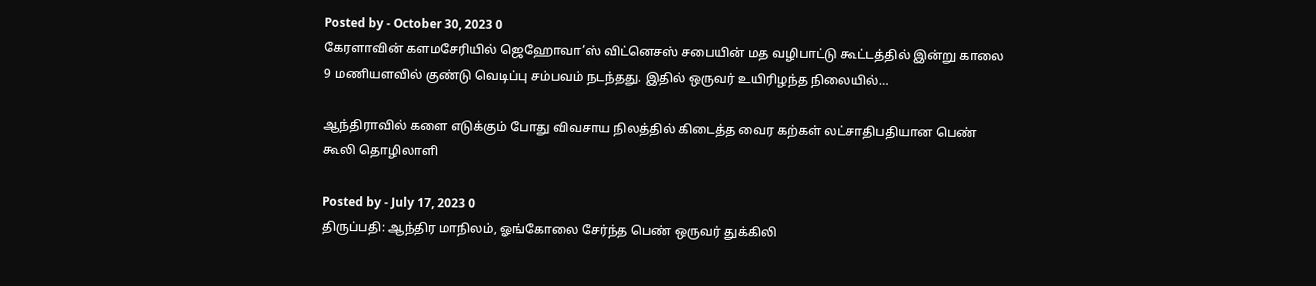Posted by - October 30, 2023 0
கேரளாவின் களமசேரியில் ஜெஹோவா’ஸ் விட்னெசஸ் சபையின் மத வழிபாட்டு கூட்டத்தில் இன்று காலை 9 மணியளவில் குண்டு வெடிப்பு சம்பவம் நடந்தது. இதில் ஒருவர் உயிரிழந்த நிலையில்…

ஆந்திராவில் களை எடுக்கும் போது விவசாய நிலத்தில் கிடைத்த வைர கற்கள் லட்சாதிபதியான பெண் கூலி தொழிலாளி

Posted by - July 17, 2023 0
திருப்பதி: ஆந்திர மாநிலம், ஓங்கோலை சேர்ந்த பெண் ஒருவர் துக்கிலி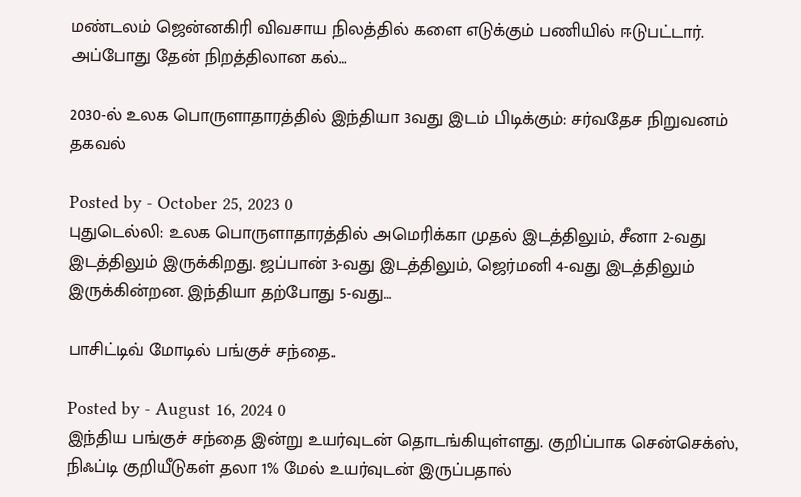மண்டலம் ஜென்னகிரி விவசாய நிலத்தில் களை எடுக்கும் பணியில் ஈடுபட்டார். அப்போது தேன் நிறத்திலான கல்…

2030-ல் உலக பொருளாதாரத்தில் இந்தியா 3வது இடம் பிடிக்கும்: சர்வதேச நிறுவனம் தகவல்

Posted by - October 25, 2023 0
புதுடெல்லி: உலக பொருளாதாரத்தில் அமெரிக்கா முதல் இடத்திலும், சீனா 2-வது இடத்திலும் இருக்கிறது. ஜப்பான் 3-வது இடத்திலும், ஜெர்மனி 4-வது இடத்திலும் இருக்கின்றன. இந்தியா தற்போது 5-வது…

பாசிட்டிவ் மோடில் பங்குச் சந்தை..

Posted by - August 16, 2024 0
இந்திய பங்குச் சந்தை இன்று உயர்வுடன் தொடங்கியுள்ளது. குறிப்பாக சென்செக்ஸ், நிஃப்டி குறியீடுகள் தலா 1% மேல் உயர்வுடன் இருப்பதால்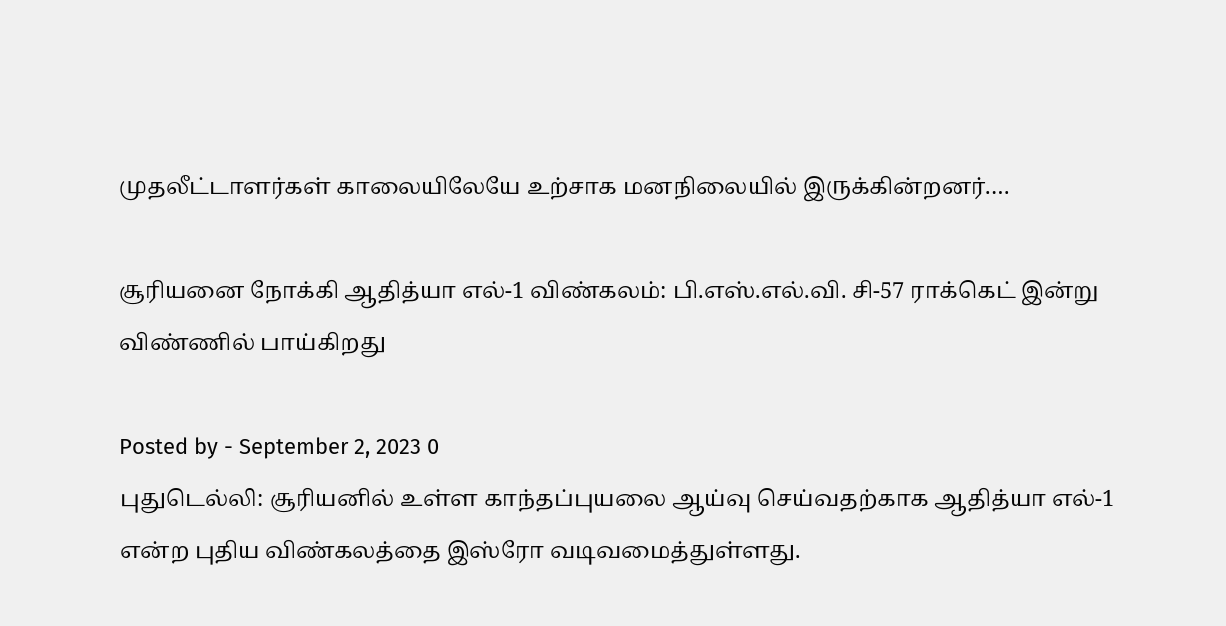முதலீட்டாளர்கள் காலையிலேயே உற்சாக மனநிலையில் இருக்கின்றனர்.…

சூரியனை நோக்கி ஆதித்யா எல்-1 விண்கலம்: பி.எஸ்.எல்.வி. சி-57 ராக்கெட் இன்று விண்ணில் பாய்கிறது

Posted by - September 2, 2023 0
புதுடெல்லி: சூரியனில் உள்ள காந்தப்புயலை ஆய்வு செய்வதற்காக ஆதித்யா எல்-1 என்ற புதிய விண்கலத்தை இஸ்ரோ வடிவமைத்துள்ளது.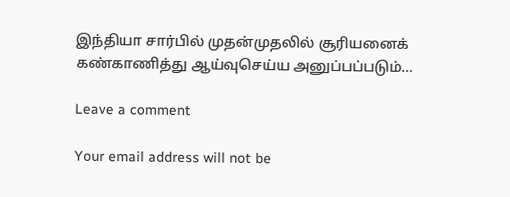இந்தியா சார்பில் முதன்முதலில் சூரியனைக் கண்காணித்து ஆய்வுசெய்ய அனுப்பப்படும்…

Leave a comment

Your email address will not be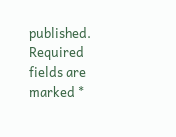published. Required fields are marked *